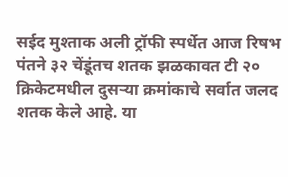सईद मुश्ताक अली ट्रॉफी स्पर्धेत आज रिषभ पंतने ३२ चेंडूंतच शतक झळकावत टी २० क्रिकेटमधील दुसऱ्या क्रमांकाचे सर्वात जलद शतक केले आहे. या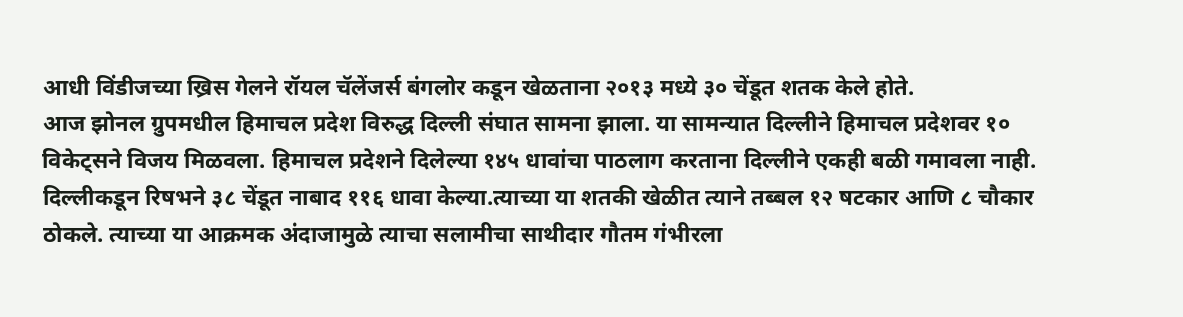आधी विंडीजच्या ख्रिस गेलने रॉयल चॅलेंजर्स बंगलोर कडून खेळताना २०१३ मध्ये ३० चेंडूत शतक केले होते.
आज झोनल ग्रुपमधील हिमाचल प्रदेश विरुद्ध दिल्ली संघात सामना झाला. या सामन्यात दिल्लीने हिमाचल प्रदेशवर १० विकेट्सने विजय मिळवला. हिमाचल प्रदेशने दिलेल्या १४५ धावांचा पाठलाग करताना दिल्लीने एकही बळी गमावला नाही.
दिल्लीकडून रिषभने ३८ चेंडूत नाबाद ११६ धावा केल्या.त्याच्या या शतकी खेळीत त्याने तब्बल १२ षटकार आणि ८ चौकार ठोकले. त्याच्या या आक्रमक अंदाजामुळे त्याचा सलामीचा साथीदार गौतम गंभीरला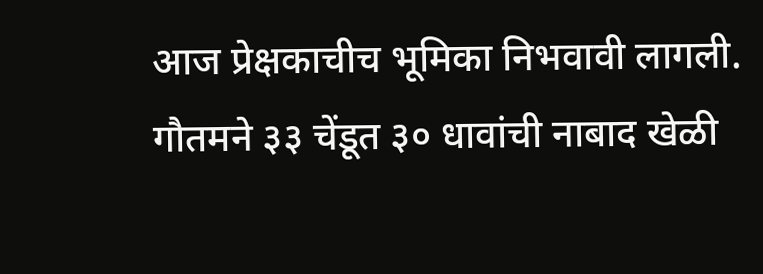आज प्रेक्षकाचीच भूमिका निभवावी लागली. गौतमने ३३ चेंडूत ३० धावांची नाबाद खेळी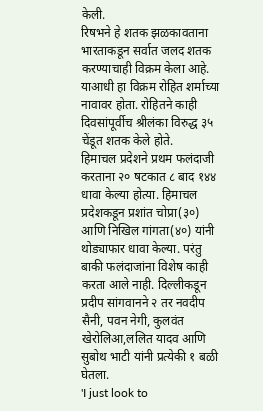केली.
रिषभने हे शतक झळकावताना भारताकडून सर्वात जलद शतक करण्याचाही विक्रम केला आहे. याआधी हा विक्रम रोहित शर्माच्या नावावर होता. रोहितने काही दिवसांपूर्वीच श्रीलंका विरुद्ध ३५ चेंडूत शतक केले होते.
हिमाचल प्रदेशने प्रथम फलंदाजी करताना २० षटकात ८ बाद १४४ धावा केल्या होत्या. हिमाचल प्रदेशकडून प्रशांत चोप्रा(३०) आणि निखिल गांगता(४०) यांनी थोड्याफार धावा केल्या. परंतु बाकी फलंदाजांना विशेष काही करता आले नाही. दिल्लीकडून प्रदीप सांगवानने २ तर नवदीप सैनी, पवन नेगी, कुलवंत खेरोलिआ,ललित यादव आणि सुबोथ भाटी यांनी प्रत्येकी १ बळी घेतला.
'I just look to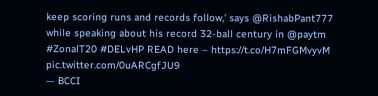keep scoring runs and records follow,' says @RishabPant777 while speaking about his record 32-ball century in @paytm #ZonalT20 #DELvHP READ here – https://t.co/H7mFGMvyvM pic.twitter.com/0uARCgfJU9
— BCCI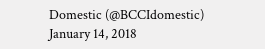Domestic (@BCCIdomestic) January 14, 2018